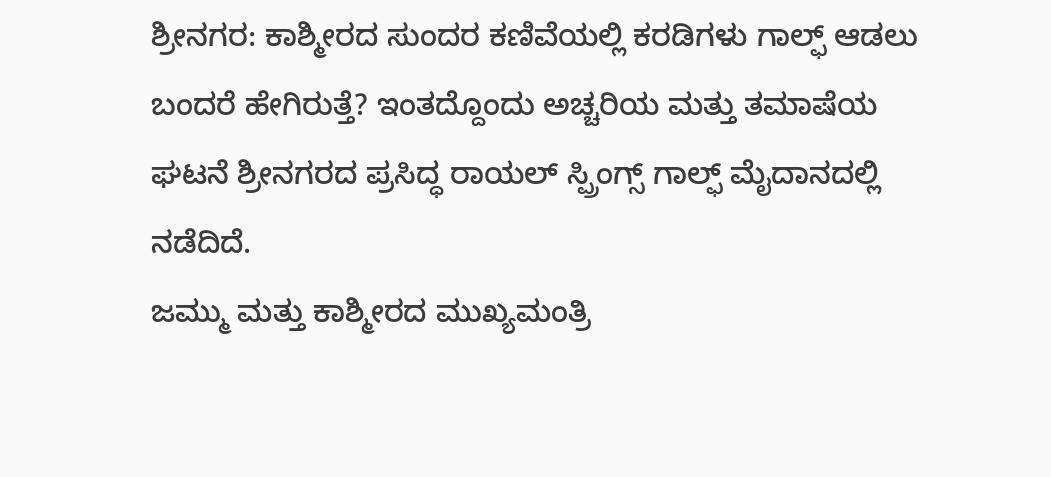ಶ್ರೀನಗರ: ಕಾಶ್ಮೀರದ ಸುಂದರ ಕಣಿವೆಯಲ್ಲಿ ಕರಡಿಗಳು ಗಾಲ್ಫ್ ಆಡಲು ಬಂದರೆ ಹೇಗಿರುತ್ತೆ? ಇಂತದ್ದೊಂದು ಅಚ್ಚರಿಯ ಮತ್ತು ತಮಾಷೆಯ ಘಟನೆ ಶ್ರೀನಗರದ ಪ್ರಸಿದ್ಧ ರಾಯಲ್ ಸ್ಪ್ರಿಂಗ್ಸ್ ಗಾಲ್ಫ್ ಮೈದಾನದಲ್ಲಿ ನಡೆದಿದೆ.
ಜಮ್ಮು ಮತ್ತು ಕಾಶ್ಮೀರದ ಮುಖ್ಯಮಂತ್ರಿ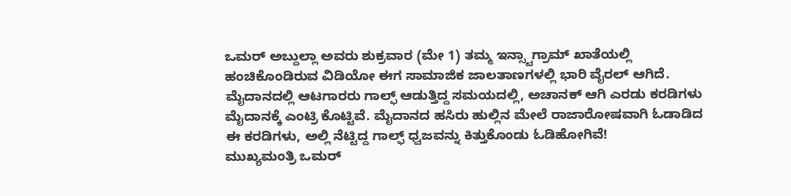ಒಮರ್ ಅಬ್ದುಲ್ಲಾ ಅವರು ಶುಕ್ರವಾರ (ಮೇ 1) ತಮ್ಮ ಇನ್ಸ್ಟಾಗ್ರಾಮ್ ಖಾತೆಯಲ್ಲಿ ಹಂಚಿಕೊಂಡಿರುವ ವಿಡಿಯೋ ಈಗ ಸಾಮಾಜಿಕ ಜಾಲತಾಣಗಳಲ್ಲಿ ಭಾರಿ ವೈರಲ್ ಆಗಿದೆ.
ಮೈದಾನದಲ್ಲಿ ಆಟಗಾರರು ಗಾಲ್ಫ್ ಆಡುತ್ತಿದ್ದ ಸಮಯದಲ್ಲಿ, ಅಚಾನಕ್ ಆಗಿ ಎರಡು ಕರಡಿಗಳು ಮೈದಾನಕ್ಕೆ ಎಂಟ್ರಿ ಕೊಟ್ಟಿವೆ. ಮೈದಾನದ ಹಸಿರು ಹುಲ್ಲಿನ ಮೇಲೆ ರಾಜಾರೋಷವಾಗಿ ಓಡಾಡಿದ ಈ ಕರಡಿಗಳು, ಅಲ್ಲಿ ನೆಟ್ಟಿದ್ದ ಗಾಲ್ಫ್ ಧ್ವಜವನ್ನು ಕಿತ್ತುಕೊಂಡು ಓಡಿಹೋಗಿವೆ!
ಮುಖ್ಯಮಂತ್ರಿ ಒಮರ್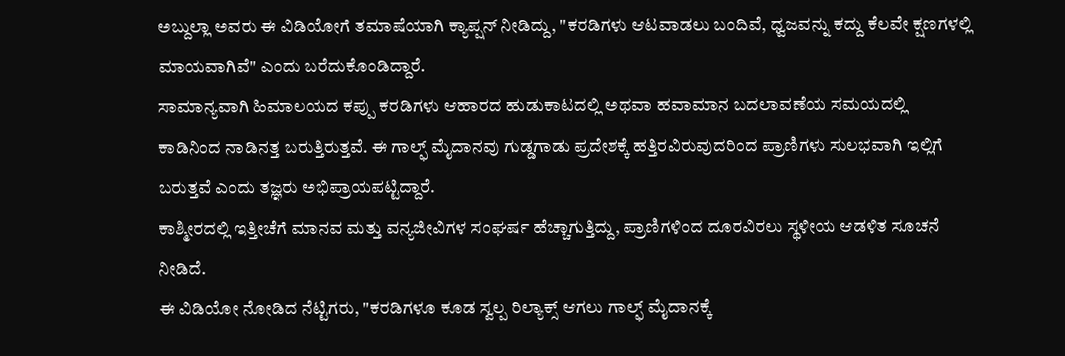ಅಬ್ದುಲ್ಲಾ ಅವರು ಈ ವಿಡಿಯೋಗೆ ತಮಾಷೆಯಾಗಿ ಕ್ಯಾಪ್ಷನ್ ನೀಡಿದ್ದು, "ಕರಡಿಗಳು ಆಟವಾಡಲು ಬಂದಿವೆ, ಧ್ವಜವನ್ನು ಕದ್ದು ಕೆಲವೇ ಕ್ಷಣಗಳಲ್ಲಿ ಮಾಯವಾಗಿವೆ" ಎಂದು ಬರೆದುಕೊಂಡಿದ್ದಾರೆ.
ಸಾಮಾನ್ಯವಾಗಿ ಹಿಮಾಲಯದ ಕಪ್ಪು ಕರಡಿಗಳು ಆಹಾರದ ಹುಡುಕಾಟದಲ್ಲಿ ಅಥವಾ ಹವಾಮಾನ ಬದಲಾವಣೆಯ ಸಮಯದಲ್ಲಿ ಕಾಡಿನಿಂದ ನಾಡಿನತ್ತ ಬರುತ್ತಿರುತ್ತವೆ. ಈ ಗಾಲ್ಫ್ ಮೈದಾನವು ಗುಡ್ಡಗಾಡು ಪ್ರದೇಶಕ್ಕೆ ಹತ್ತಿರವಿರುವುದರಿಂದ ಪ್ರಾಣಿಗಳು ಸುಲಭವಾಗಿ ಇಲ್ಲಿಗೆ ಬರುತ್ತವೆ ಎಂದು ತಜ್ಞರು ಅಭಿಪ್ರಾಯಪಟ್ಟಿದ್ದಾರೆ.
ಕಾಶ್ಮೀರದಲ್ಲಿ ಇತ್ತೀಚೆಗೆ ಮಾನವ ಮತ್ತು ವನ್ಯಜೀವಿಗಳ ಸಂಘರ್ಷ ಹೆಚ್ಚಾಗುತ್ತಿದ್ದು, ಪ್ರಾಣಿಗಳಿಂದ ದೂರವಿರಲು ಸ್ಥಳೀಯ ಆಡಳಿತ ಸೂಚನೆ ನೀಡಿದೆ.
ಈ ವಿಡಿಯೋ ನೋಡಿದ ನೆಟ್ಟಿಗರು, "ಕರಡಿಗಳೂ ಕೂಡ ಸ್ವಲ್ಪ ರಿಲ್ಯಾಕ್ಸ್ ಆಗಲು ಗಾಲ್ಫ್ ಮೈದಾನಕ್ಕೆ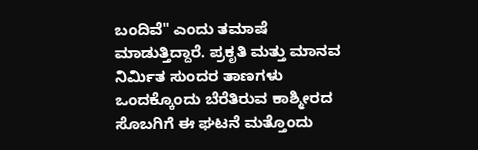ಬಂದಿವೆ" ಎಂದು ತಮಾಷೆ ಮಾಡುತ್ತಿದ್ದಾರೆ. ಪ್ರಕೃತಿ ಮತ್ತು ಮಾನವ ನಿರ್ಮಿತ ಸುಂದರ ತಾಣಗಳು ಒಂದಕ್ಕೊಂದು ಬೆರೆತಿರುವ ಕಾಶ್ಮೀರದ ಸೊಬಗಿಗೆ ಈ ಘಟನೆ ಮತ್ತೊಂದು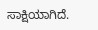ಸಾಕ್ಷಿಯಾಗಿದೆ.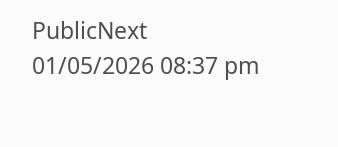PublicNext
01/05/2026 08:37 pm